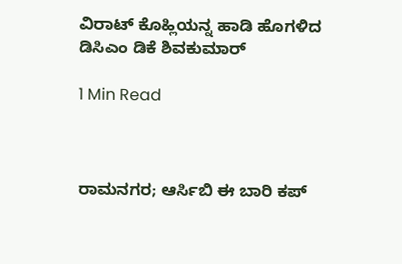ವಿರಾಟ್ ಕೊಹ್ಲಿಯನ್ನ ಹಾಡಿ ಹೊಗಳಿದ ಡಿಸಿಎಂ ಡಿಕೆ ಶಿವಕುಮಾರ್

1 Min Read



ರಾಮನಗರ; ಆರ್ಸಿಬಿ ಈ ಬಾರಿ ಕಪ್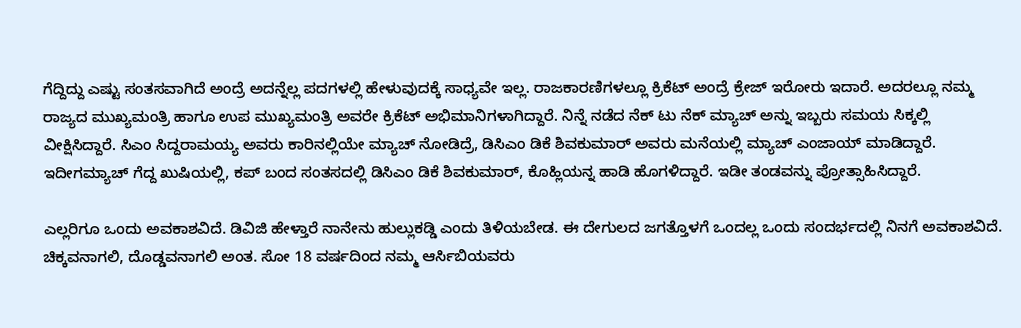ಗೆದ್ದಿದ್ದು ಎಷ್ಟು ಸಂತಸವಾಗಿದೆ ಅಂದ್ರೆ ಅದನ್ನೆಲ್ಲ ಪದಗಳಲ್ಲಿ ಹೇಳುವುದಕ್ಕೆ ಸಾಧ್ಯವೇ ಇಲ್ಲ. ರಾಜಕಾರಣಿಗಳಲ್ಲೂ ಕ್ರಿಕೆಟ್ ಅಂದ್ರೆ ಕ್ರೇಜ್ ಇರೋರು ಇದಾರೆ. ಅದರಲ್ಲೂ ನಮ್ಮ ರಾಜ್ಯದ ಮುಖ್ಯಮಂತ್ರಿ ಹಾಗೂ ಉಪ ಮುಖ್ಯಮಂತ್ರಿ ಅವರೇ ಕ್ರಿಕೆಟ್ ಅಭಿಮಾನಿಗಳಾಗಿದ್ದಾರೆ. ನಿನ್ನೆ ನಡೆದ ನೆಕ್ ಟು ನೆಕ್ ಮ್ಯಾಚ್ ಅನ್ನು ಇಬ್ಬರು ಸಮಯ ಸಿಕ್ಕಲ್ಲಿ ವೀಕ್ಷಿಸಿದ್ದಾರೆ. ಸಿಎಂ ಸಿದ್ದರಾಮಯ್ಯ ಅವರು ಕಾರಿನಲ್ಲಿಯೇ ಮ್ಯಾಚ್ ನೋಡಿದ್ರೆ, ಡಿಸಿಎಂ ಡಿಕೆ ಶಿವಕುಮಾರ್ ಅವರು ಮನೆಯಲ್ಲಿ ಮ್ಯಾಚ್ ಎಂಜಾಯ್ ಮಾಡಿದ್ದಾರೆ. ಇದೀಗಮ್ಯಾಚ್ ಗೆದ್ದ ಖುಷಿಯಲ್ಲಿ, ಕಪ್ ಬಂದ ಸಂತಸದಲ್ಲಿ ಡಿಸಿಎಂ ಡಿಕೆ ಶಿವಕುಮಾರ್, ಕೊಹ್ಲಿಯನ್ನ ಹಾಡಿ ಹೊಗಳಿದ್ದಾರೆ. ಇಡೀ ತಂಡವನ್ನು ಪ್ರೋತ್ಸಾಹಿಸಿದ್ದಾರೆ.

ಎಲ್ಲರಿಗೂ ಒಂದು ಅವಕಾಶವಿದೆ. ಡಿವಿಜಿ ಹೇಳ್ತಾರೆ ನಾನೇನು ಹುಲ್ಲುಕಡ್ಡಿ ಎಂದು ತಿಳಿಯಬೇಡ. ಈ ದೇಗುಲದ ಜಗತ್ತೊಳಗೆ ಒಂದಲ್ಲ ಒಂದು ಸಂದರ್ಭದಲ್ಲಿ ನಿನಗೆ ಅವಕಾಶವಿದೆ. ಚಿಕ್ಕವನಾಗಲಿ, ದೊಡ್ಡವನಾಗಲಿ ಅಂತ. ಸೋ 18 ವರ್ಷದಿಂದ ನಮ್ಮ ಆರ್ಸಿಬಿಯವರು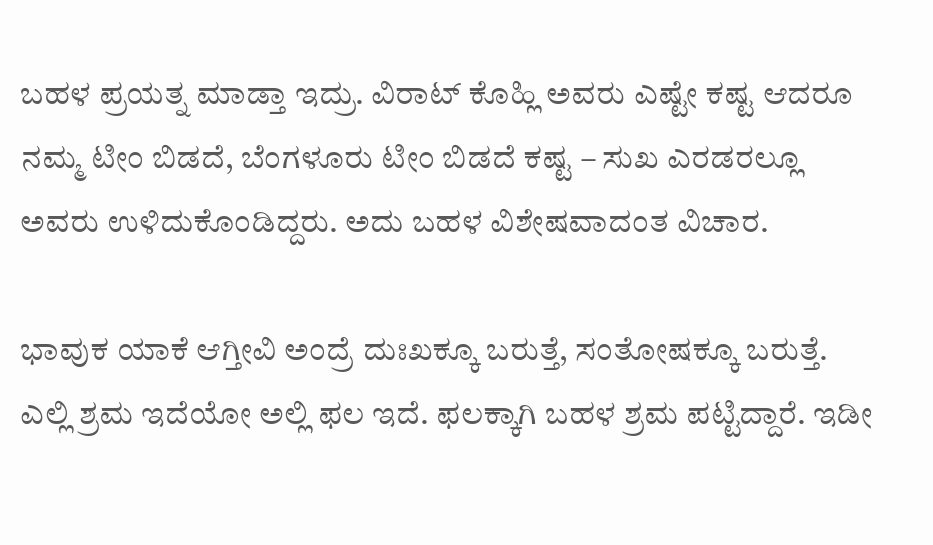ಬಹಳ ಪ್ರಯತ್ನ ಮಾಡ್ತಾ ಇದ್ರು‌. ವಿರಾಟ್ ಕೊಹ್ಲಿ ಅವರು ಎಷ್ಟೇ ಕಷ್ಟ ಆದರೂ ನಮ್ಮ ಟೀಂ ಬಿಡದೆ, ಬೆಂಗಳೂರು ಟೀಂ ಬಿಡದೆ ಕಷ್ಟ – ಸುಖ ಎರಡರಲ್ಲೂ ಅವರು ಉಳಿದುಕೊಂಡಿದ್ದರು. ಅದು ಬಹಳ ವಿಶೇಷವಾದಂತ ವಿಚಾರ.

ಭಾವುಕ ಯಾಕೆ ಆಗ್ತೀವಿ ಅಂದ್ರೆ ದುಃಖಕ್ಕೂ ಬರುತ್ತೆ, ಸಂತೋಷಕ್ಕೂ ಬರುತ್ತೆ. ಎಲ್ಲಿ ಶ್ರಮ ಇದೆಯೋ ಅಲ್ಲಿ ಫಲ ಇದೆ. ಫಲಕ್ಕಾಗಿ ಬಹಳ ಶ್ರಮ ಪಟ್ಟಿದ್ದಾರೆ. ಇಡೀ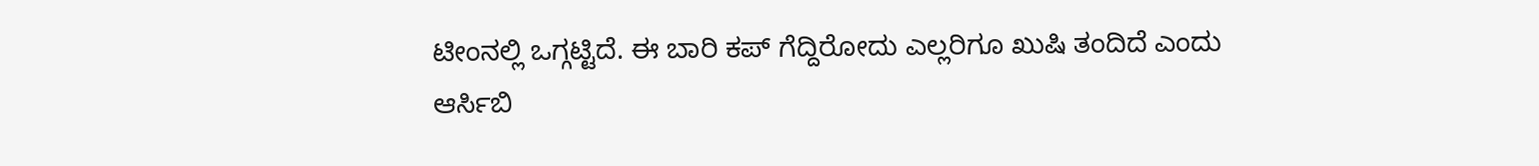ಟೀಂನಲ್ಲಿ ಒಗ್ಗಟ್ಟಿದೆ. ಈ ಬಾರಿ ಕಪ್ ಗೆದ್ದಿರೋದು ಎಲ್ಲರಿಗೂ ಖುಷಿ ತಂದಿದೆ ಎಂದು ಆರ್ಸಿಬಿ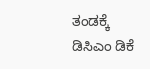ತಂಡಕ್ಕೆ ಡಿಸಿಎಂ ಡಿಕೆ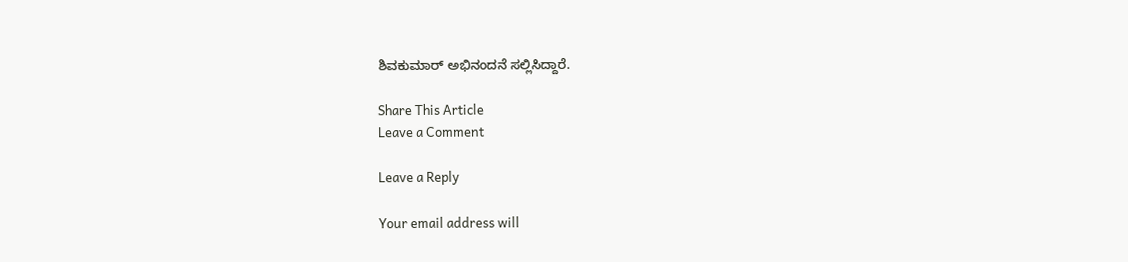ಶಿವಕುಮಾರ್ ಅಭಿನಂದನೆ ಸಲ್ಲಿಸಿದ್ದಾರೆ.

Share This Article
Leave a Comment

Leave a Reply

Your email address will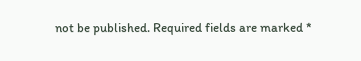not be published. Required fields are marked *